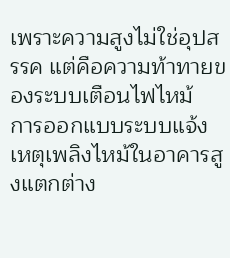เพราะความสูงไม่ใช่อุปสรรค แต่คือความท้าทายของระบบเตือนไฟไหม้
การออกแบบระบบแจ้งเหตุเพลิงไหม้ในอาคารสูงแตกต่าง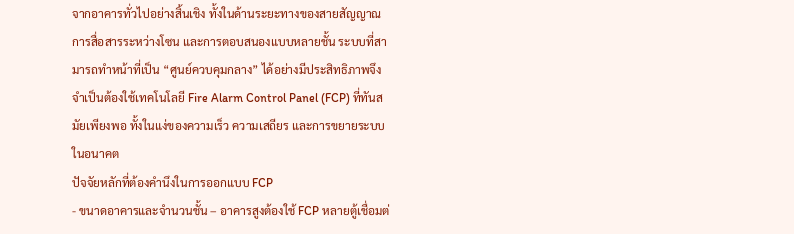จากอาคารทั่วไปอย่างสิ้นเชิง ทั้งในด้านระยะทางของสายสัญญาณ การสื่อสารระหว่างโซน และการตอบสนองแบบหลายชั้น ระบบที่สามารถทำหน้าที่เป็น “ศูนย์ควบคุมกลาง” ได้อย่างมีประสิทธิภาพจึงจำเป็นต้องใช้เทคโนโลยี Fire Alarm Control Panel (FCP) ที่ทันสมัยเพียงพอ ทั้งในแง่ของความเร็ว ความเสถียร และการขยายระบบในอนาคต
ปัจจัยหลักที่ต้องคำนึงในการออกแบบ FCP
- ขนาดอาคารและจำนวนชั้น – อาคารสูงต้องใช้ FCP หลายตู้เชื่อมต่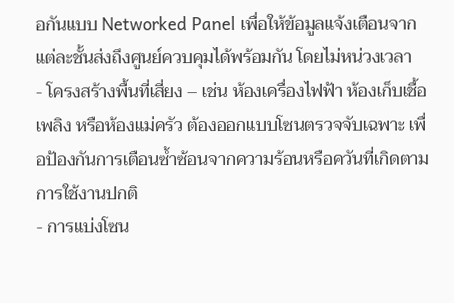อกันแบบ Networked Panel เพื่อให้ข้อมูลแจ้งเตือนจากแต่ละชั้นส่งถึงศูนย์ควบคุมได้พร้อมกัน โดยไม่หน่วงเวลา
- โครงสร้างพื้นที่เสี่ยง – เช่น ห้องเครื่องไฟฟ้า ห้องเก็บเชื้อเพลิง หรือห้องแม่ครัว ต้องออกแบบโซนตรวจจับเฉพาะ เพื่อป้องกันการเตือนซ้ำซ้อนจากความร้อนหรือควันที่เกิดตามการใช้งานปกติ
- การแบ่งโซน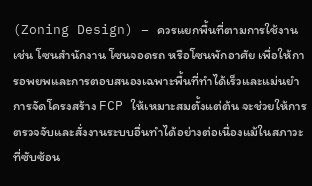(Zoning Design) – ควรแยกพื้นที่ตามการใช้งาน เช่น โซนสำนักงาน โซนจอดรถ หรือโซนพักอาศัย เพื่อให้การอพยพและการตอบสนองเฉพาะพื้นที่ทำได้เร็วและแม่นยำ
การจัดโครงสร้าง FCP ให้เหมาะสมตั้งแต่ต้น จะช่วยให้การตรวจจับและสั่งงานระบบอื่นทำได้อย่างต่อเนื่องแม้ในสภาวะที่ซับซ้อน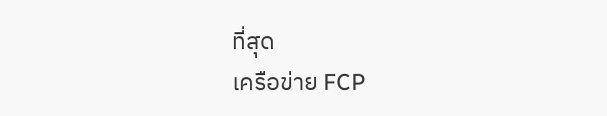ที่สุด
เครือข่าย FCP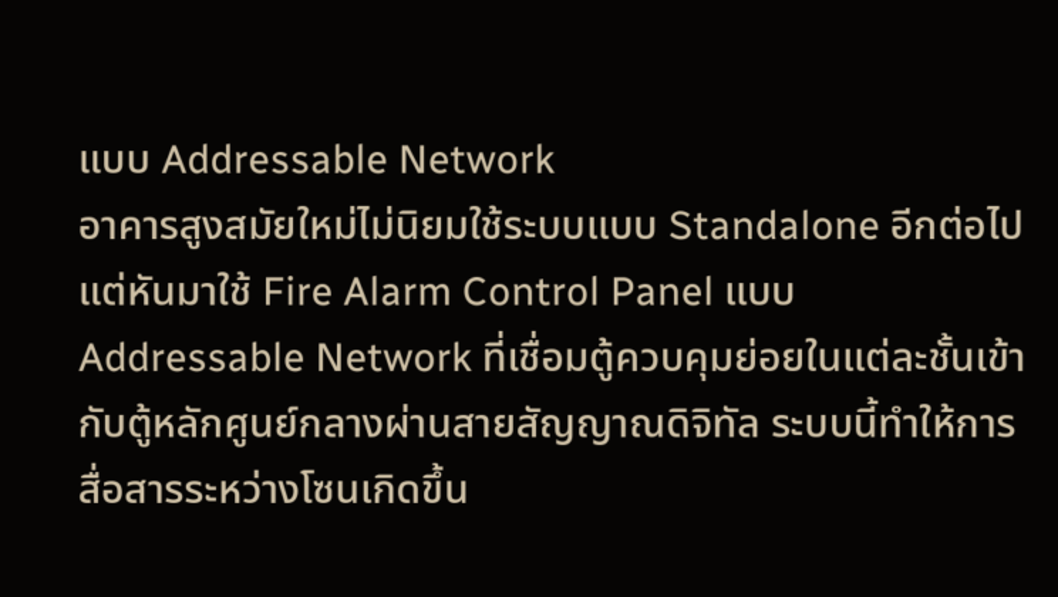แบบ Addressable Network
อาคารสูงสมัยใหม่ไม่นิยมใช้ระบบแบบ Standalone อีกต่อไป แต่หันมาใช้ Fire Alarm Control Panel แบบ Addressable Network ที่เชื่อมตู้ควบคุมย่อยในแต่ละชั้นเข้ากับตู้หลักศูนย์กลางผ่านสายสัญญาณดิจิทัล ระบบนี้ทำให้การสื่อสารระหว่างโซนเกิดขึ้น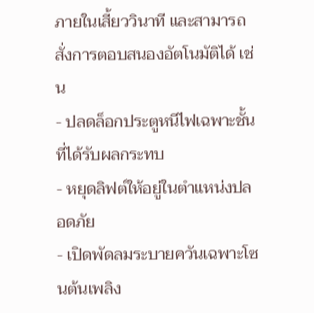ภายในเสี้ยววินาที และสามารถสั่งการตอบสนองอัตโนมัติได้ เช่น
- ปลดล็อกประตูหนีไฟเฉพาะชั้นที่ได้รับผลกระทบ
- หยุดลิฟต์ให้อยู่ในตำแหน่งปลอดภัย
- เปิดพัดลมระบายควันเฉพาะโซนต้นเพลิง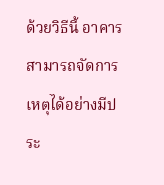ด้วยวิธีนี้ อาคารสามารถจัดการเหตุได้อย่างมีประ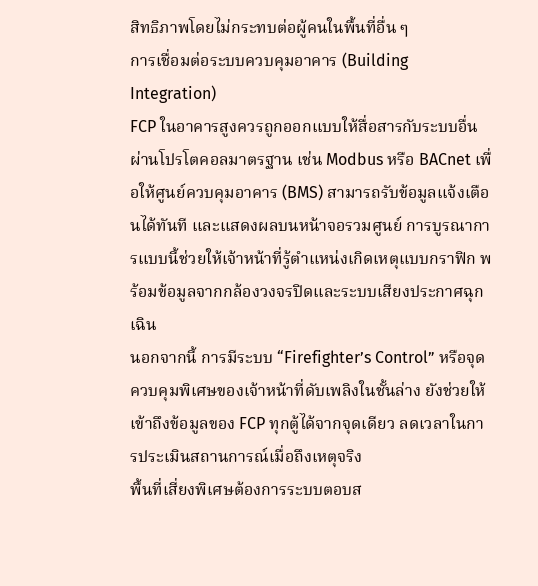สิทธิภาพโดยไม่กระทบต่อผู้คนในพื้นที่อื่น ๆ
การเชื่อมต่อระบบควบคุมอาคาร (Building Integration)
FCP ในอาคารสูงควรถูกออกแบบให้สื่อสารกับระบบอื่นผ่านโปรโตคอลมาตรฐาน เช่น Modbus หรือ BACnet เพื่อให้ศูนย์ควบคุมอาคาร (BMS) สามารถรับข้อมูลแจ้งเตือนได้ทันที และแสดงผลบนหน้าจอรวมศูนย์ การบูรณาการแบบนี้ช่วยให้เจ้าหน้าที่รู้ตำแหน่งเกิดเหตุแบบกราฟิก พร้อมข้อมูลจากกล้องวงจรปิดและระบบเสียงประกาศฉุกเฉิน
นอกจากนี้ การมีระบบ “Firefighter’s Control” หรือจุดควบคุมพิเศษของเจ้าหน้าที่ดับเพลิงในชั้นล่าง ยังช่วยให้เข้าถึงข้อมูลของ FCP ทุกตู้ได้จากจุดเดียว ลดเวลาในการประเมินสถานการณ์เมื่อถึงเหตุจริง
พื้นที่เสี่ยงพิเศษต้องการระบบตอบส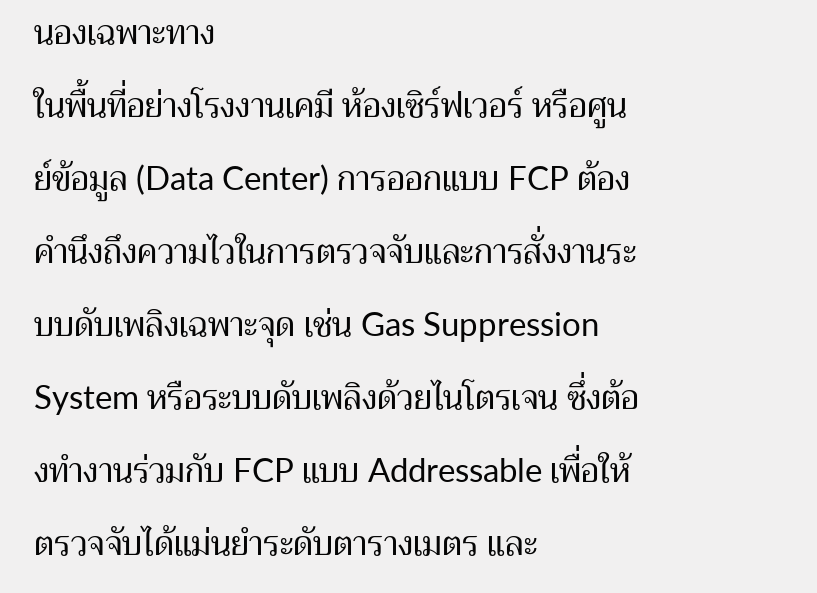นองเฉพาะทาง
ในพื้นที่อย่างโรงงานเคมี ห้องเซิร์ฟเวอร์ หรือศูนย์ข้อมูล (Data Center) การออกแบบ FCP ต้องคำนึงถึงความไวในการตรวจจับและการสั่งงานระบบดับเพลิงเฉพาะจุด เช่น Gas Suppression System หรือระบบดับเพลิงด้วยไนโตรเจน ซึ่งต้องทำงานร่วมกับ FCP แบบ Addressable เพื่อให้ตรวจจับได้แม่นยำระดับตารางเมตร และ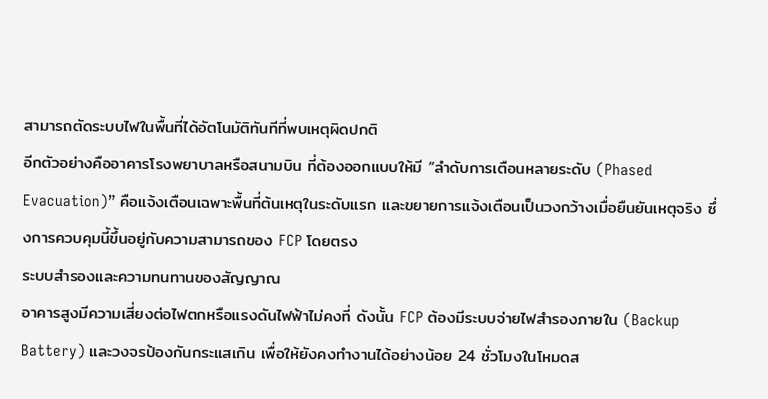สามารถตัดระบบไฟในพื้นที่ได้อัตโนมัติทันทีที่พบเหตุผิดปกติ
อีกตัวอย่างคืออาคารโรงพยาบาลหรือสนามบิน ที่ต้องออกแบบให้มี “ลำดับการเตือนหลายระดับ (Phased Evacuation)” คือแจ้งเตือนเฉพาะพื้นที่ต้นเหตุในระดับแรก และขยายการแจ้งเตือนเป็นวงกว้างเมื่อยืนยันเหตุจริง ซึ่งการควบคุมนี้ขึ้นอยู่กับความสามารถของ FCP โดยตรง
ระบบสำรองและความทนทานของสัญญาณ
อาคารสูงมีความเสี่ยงต่อไฟตกหรือแรงดันไฟฟ้าไม่คงที่ ดังนั้น FCP ต้องมีระบบจ่ายไฟสำรองภายใน (Backup Battery) และวงจรป้องกันกระแสเกิน เพื่อให้ยังคงทำงานได้อย่างน้อย 24 ชั่วโมงในโหมดส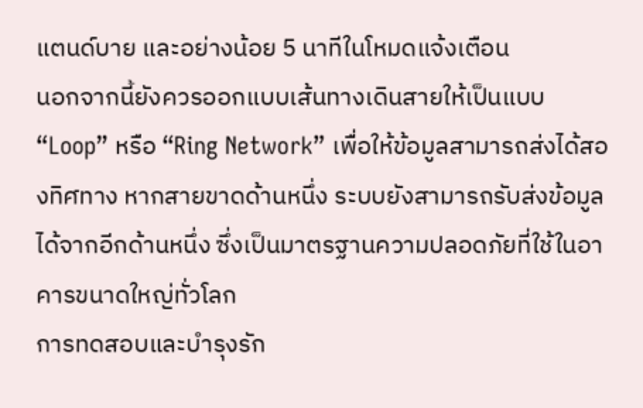แตนด์บาย และอย่างน้อย 5 นาทีในโหมดแจ้งเตือน
นอกจากนี้ยังควรออกแบบเส้นทางเดินสายให้เป็นแบบ “Loop” หรือ “Ring Network” เพื่อให้ข้อมูลสามารถส่งได้สองทิศทาง หากสายขาดด้านหนึ่ง ระบบยังสามารถรับส่งข้อมูลได้จากอีกด้านหนึ่ง ซึ่งเป็นมาตรฐานความปลอดภัยที่ใช้ในอาคารขนาดใหญ่ทั่วโลก
การทดสอบและบำรุงรัก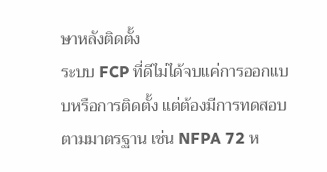ษาหลังติดตั้ง
ระบบ FCP ที่ดีไม่ได้จบแค่การออกแบบหรือการติดตั้ง แต่ต้องมีการทดสอบตามมาตรฐาน เช่น NFPA 72 ห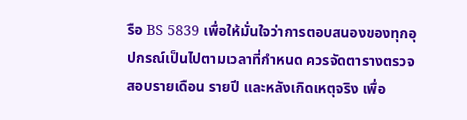รือ BS 5839 เพื่อให้มั่นใจว่าการตอบสนองของทุกอุปกรณ์เป็นไปตามเวลาที่กำหนด ควรจัดตารางตรวจสอบรายเดือน รายปี และหลังเกิดเหตุจริง เพื่อ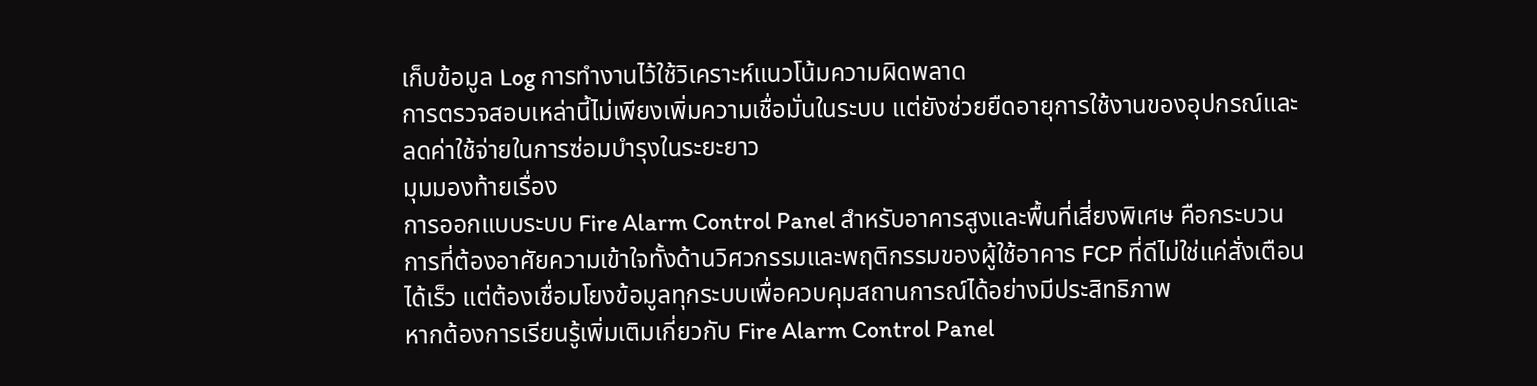เก็บข้อมูล Log การทำงานไว้ใช้วิเคราะห์แนวโน้มความผิดพลาด
การตรวจสอบเหล่านี้ไม่เพียงเพิ่มความเชื่อมั่นในระบบ แต่ยังช่วยยืดอายุการใช้งานของอุปกรณ์และลดค่าใช้จ่ายในการซ่อมบำรุงในระยะยาว
มุมมองท้ายเรื่อง
การออกแบบระบบ Fire Alarm Control Panel สำหรับอาคารสูงและพื้นที่เสี่ยงพิเศษ คือกระบวนการที่ต้องอาศัยความเข้าใจทั้งด้านวิศวกรรมและพฤติกรรมของผู้ใช้อาคาร FCP ที่ดีไม่ใช่แค่สั่งเตือนได้เร็ว แต่ต้องเชื่อมโยงข้อมูลทุกระบบเพื่อควบคุมสถานการณ์ได้อย่างมีประสิทธิภาพ
หากต้องการเรียนรู้เพิ่มเติมเกี่ยวกับ Fire Alarm Control Panel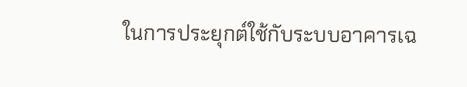ในการประยุกต์ใช้กับระบบอาคารเฉ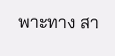พาะทาง สา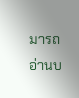มารถอ่านบ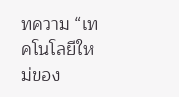ทความ “เทคโนโลยีใหม่ของ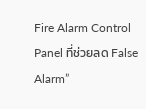Fire Alarm Control Panel ที่ช่วยลด False Alarm”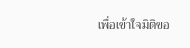เพื่อเข้าใจมิติขอ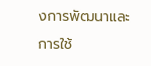งการพัฒนาและการใช้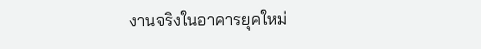งานจริงในอาคารยุคใหม่